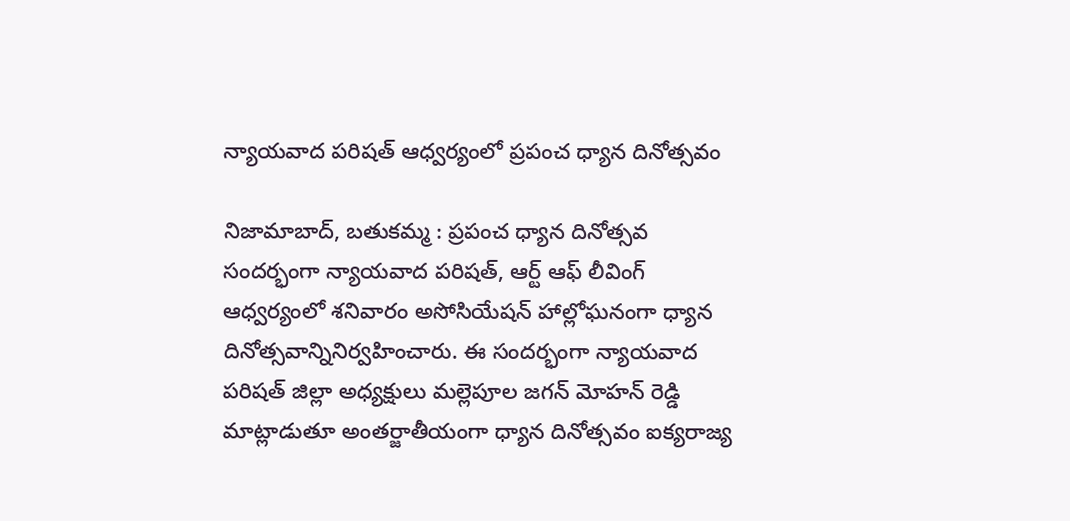న్యాయవాద పరిషత్ ఆధ్వర్యంలో ప్రపంచ ధ్యాన దినోత్సవం

నిజామాబాద్, బతుకమ్మ : ప్రపంచ ధ్యాన దినోత్సవ సందర్భంగా న్యాయవాద పరిషత్, ఆర్ట్ ఆఫ్ లీవింగ్ ఆధ్వర్యంలో శనివారం అసోసియేషన్ హాల్లోఘనంగా ధ్యాన దినోత్సవాన్నినిర్వహించారు. ఈ సందర్భంగా న్యాయవాద పరిషత్ జిల్లా అధ్యక్షులు మల్లెపూల జగన్ మోహన్ రెడ్డి మాట్లాడుతూ అంతర్జాతీయంగా ధ్యాన దినోత్సవం ఐక్యరాజ్య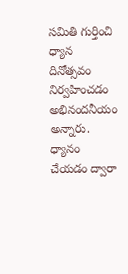సమితి గుర్తించి ధ్యాన దినోత్సవం నిర్వహించడం అభినందనీయం అన్నారు.  ధ్యానం చేయడం ద్వారా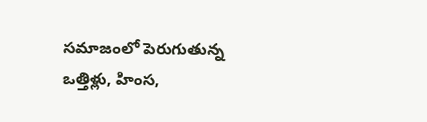సమాజంలో పెరుగుతున్న  ఒత్తిళ్లు, హింస,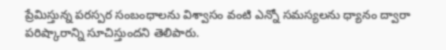ప్రేమిస్తున్న పరస్పర సంబంధాలను విశ్వాసం వంటి ఎన్నో సమస్యలను ధ్యానం ద్వారా  పరిష్కారాన్ని సూచిస్తుందని తెలిపారు.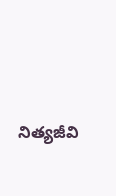నిత్యజీవి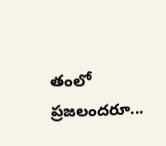తంలో ప్రజలందరూ...